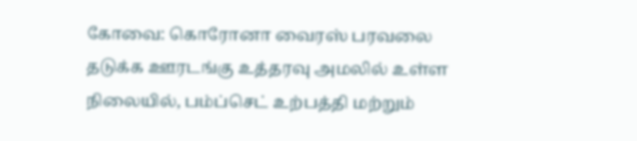கோவை: கொரோனா வைரஸ் பரவலை தடுக்க ஊரடங்கு உத்தரவு அமலில் உள்ள நிலையில், பம்ப்செட் உற்பத்தி மற்றும்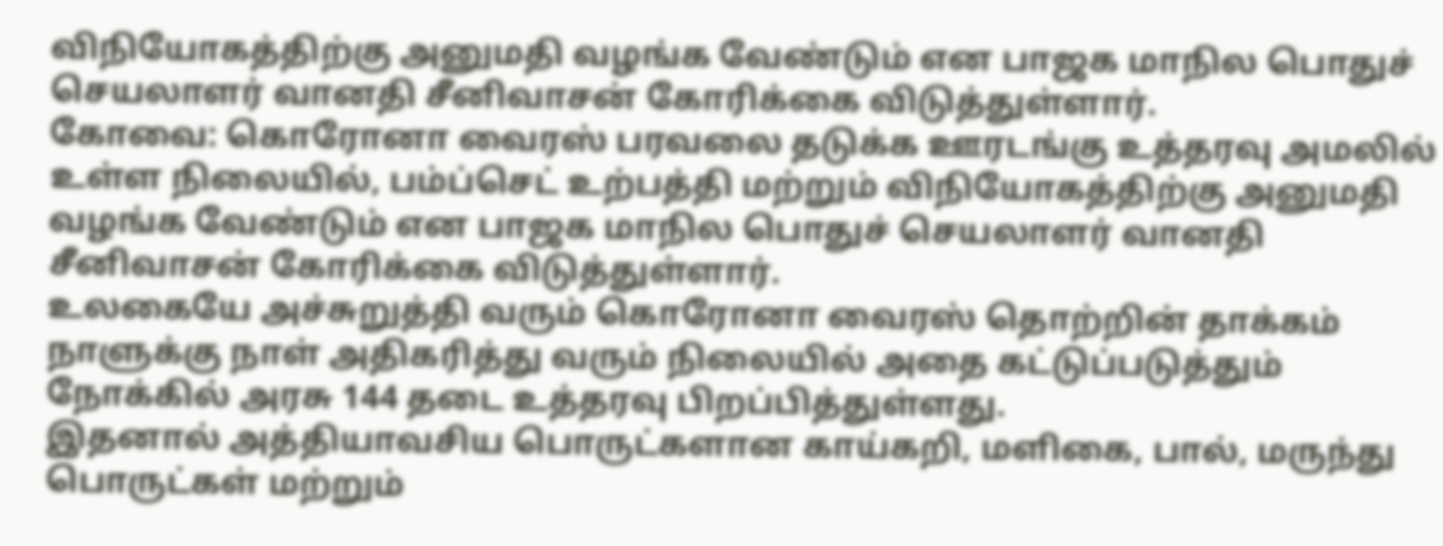விநியோகத்திற்கு அனுமதி வழங்க வேண்டும் என பாஜக மாநில பொதுச் செயலாளர் வானதி சீனிவாசன் கோரிக்கை விடுத்துள்ளார்.
கோவை: கொரோனா வைரஸ் பரவலை தடுக்க ஊரடங்கு உத்தரவு அமலில் உள்ள நிலையில், பம்ப்செட் உற்பத்தி மற்றும் விநியோகத்திற்கு அனுமதி வழங்க வேண்டும் என பாஜக மாநில பொதுச் செயலாளர் வானதி சீனிவாசன் கோரிக்கை விடுத்துள்ளார்.
உலகையே அச்சுறுத்தி வரும் கொரோனா வைரஸ் தொற்றின் தாக்கம் நாளுக்கு நாள் அதிகரித்து வரும் நிலையில் அதை கட்டுப்படுத்தும் நோக்கில் அரசு 144 தடை உத்தரவு பிறப்பித்துள்ளது.
இதனால் அத்தியாவசிய பொருட்களான காய்கறி, மளிகை, பால், மருந்து பொருட்கள் மற்றும்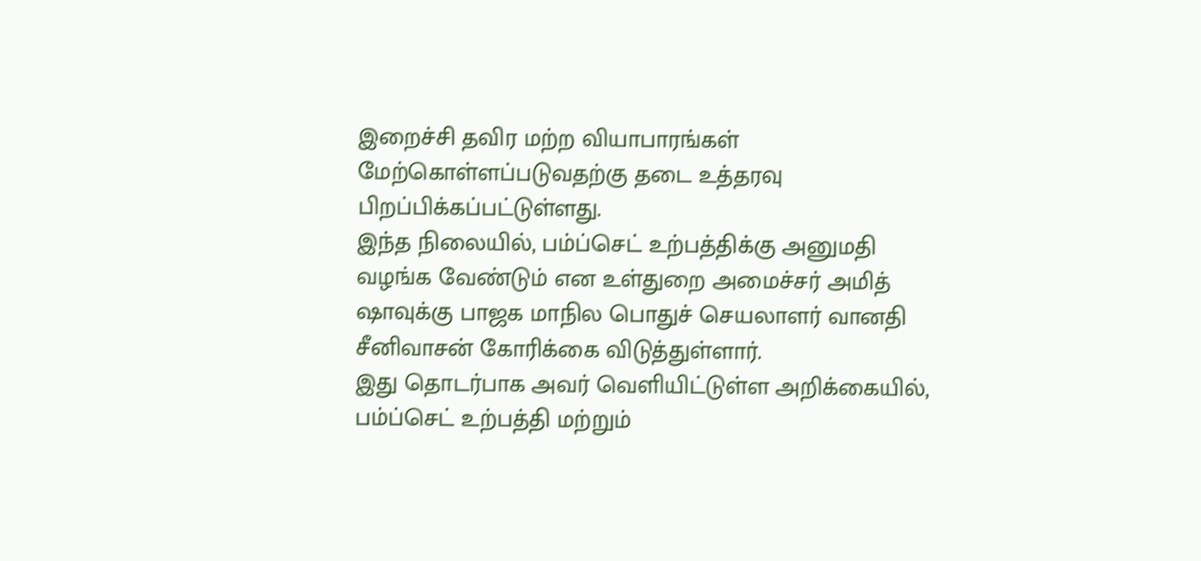இறைச்சி தவிர மற்ற வியாபாரங்கள் மேற்கொள்ளப்படுவதற்கு தடை உத்தரவு பிறப்பிக்கப்பட்டுள்ளது.
இந்த நிலையில், பம்ப்செட் உற்பத்திக்கு அனுமதி வழங்க வேண்டும் என உள்துறை அமைச்சர் அமித் ஷாவுக்கு பாஜக மாநில பொதுச் செயலாளர் வானதி சீனிவாசன் கோரிக்கை விடுத்துள்ளார்.
இது தொடர்பாக அவர் வெளியிட்டுள்ள அறிக்கையில், பம்ப்செட் உற்பத்தி மற்றும்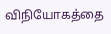விநியோகத்தை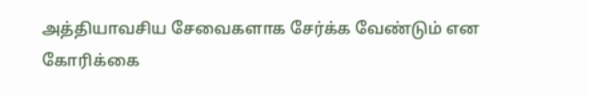அத்தியாவசிய சேவைகளாக சேர்க்க வேண்டும் என கோரிக்கை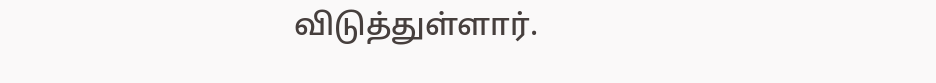விடுத்துள்ளார்.